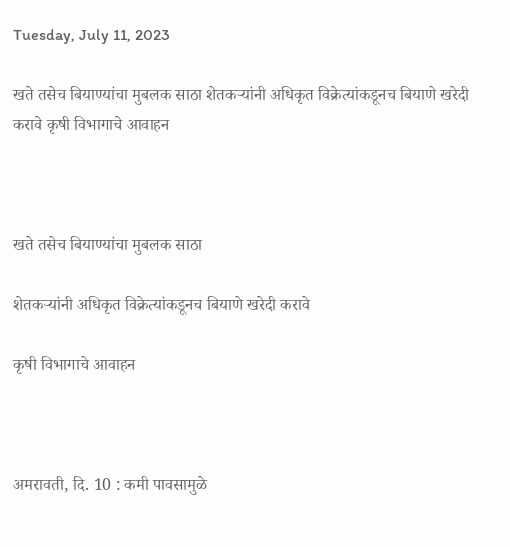Tuesday, July 11, 2023

खते तसेच बियाण्यांचा मुबलक साठा शेतकऱ्यांनी अधिकृत विक्रेत्यांकडूनच बियाणे खरेदी करावे कृषी विभागाचे आवाहन



खते तसेच बियाण्यांचा मुबलक साठा

शेतकऱ्यांनी अधिकृत विक्रेत्यांकडूनच बियाणे खरेदी करावे

कृषी विभागाचे आवाहन



अमरावती, दि. 10 : कमी पावसामुळे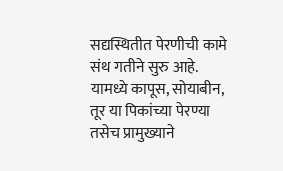सद्यस्थितीत पेरणीची कामे संथ गतीने सुरु आहे. यामध्ये कापूस, सोयाबीन, तूर या पिकांच्या पेरण्या तसेच प्रामुख्याने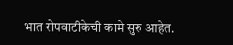भात रोपवाटीकेची कामे सुरु आहेत.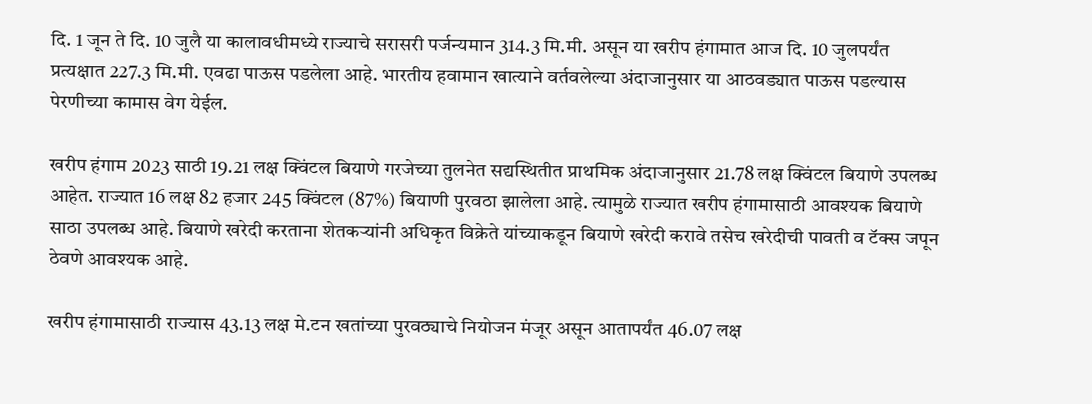दि. 1 जून ते दि. 10 जुलै या कालावधीमध्ये राज्याचे सरासरी पर्जन्यमान 314.3 मि.मी. असून या खरीप हंगामात आज दि. 10 जुलपर्यंत प्रत्यक्षात 227.3 मि.मी. एवढा पाऊस पडलेला आहे. भारतीय हवामान खात्याने वर्तवलेल्या अंदाजानुसार या आठवड्यात पाऊस पडल्यास पेरणीच्या कामास वेग येईल.

खरीप हंगाम 2023 साठी 19.21 लक्ष क्विंटल बियाणे गरजेच्या तुलनेत सद्यस्थितीत प्राथमिक अंदाजानुसार 21.78 लक्ष क्विंटल बियाणे उपलब्ध आहेत. राज्यात 16 लक्ष 82 हजार 245 क्विंटल (87%) बियाणी पुरवठा झालेला आहे. त्यामुळे राज्यात खरीप हंगामासाठी आवश्यक बियाणे साठा उपलब्ध आहे. बियाणे खरेदी करताना शेतकऱ्यांनी अधिकृत विक्रेते यांच्याकडून बियाणे खरेदी करावे तसेच खरेदीची पावती व टॅक्स जपून ठेवणे आवश्यक आहे.

खरीप हंगामासाठी राज्यास 43.13 लक्ष मे.टन खतांच्या पुरवठ्याचे नियोजन मंजूर असून आतापर्यंत 46.07 लक्ष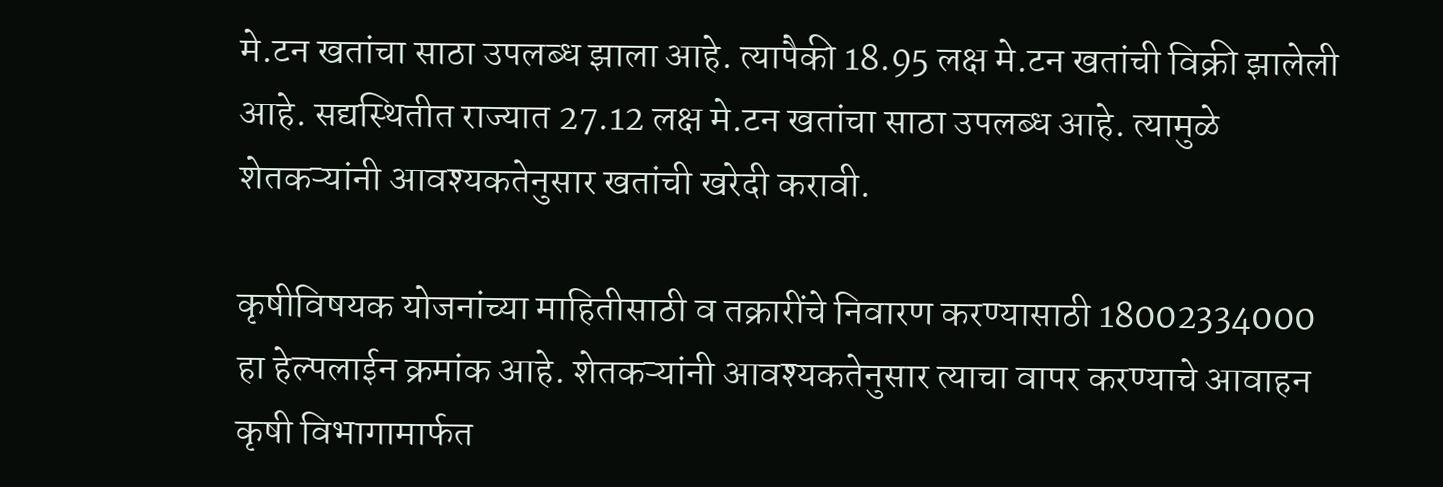मे.टन खतांचा साठा उपलब्ध झाला आहे. त्यापैकी 18.95 लक्ष मे.टन खतांची विक्री झालेली आहे. सद्यस्थितीत राज्यात 27.12 लक्ष मे.टन खतांचा साठा उपलब्ध आहे. त्यामुळे शेतकऱ्यांनी आवश्यकतेनुसार खतांची खरेदी करावी.

कृषीविषयक योजनांच्या माहितीसाठी व तक्रारींचे निवारण करण्यासाठी 18002334000 हा हेल्पलाईन क्रमांक आहे. शेतकऱ्यांनी आवश्यकतेनुसार त्याचा वापर करण्याचे आवाहन कृषी विभागामार्फत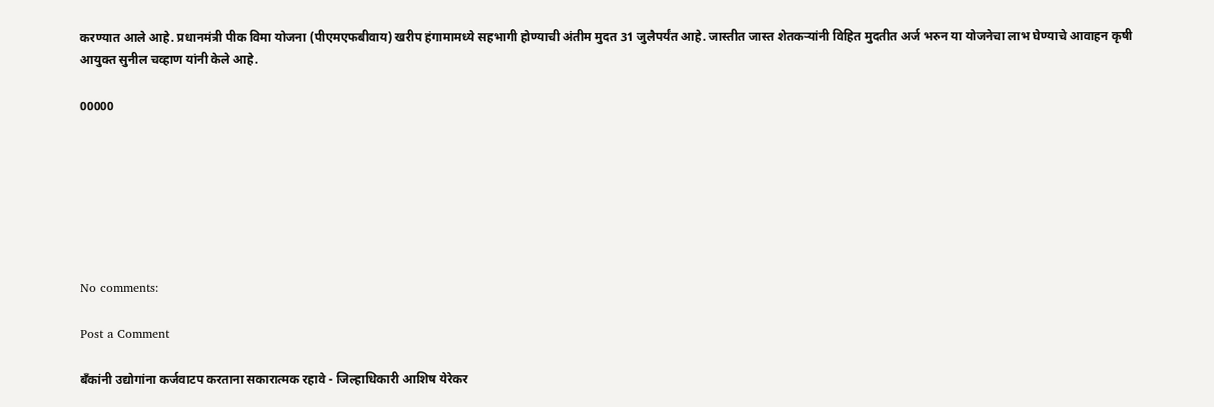करण्यात आले आहे. प्रधानमंत्री पीक विमा योजना (पीएमएफबीवाय) खरीप हंगामामध्ये सहभागी होण्याची अंतीम मुदत 31 जुलैपर्यंत आहे. जास्तीत जास्त शेतकऱ्यांनी विहित मुदतीत अर्ज भरुन या योजनेचा लाभ घेण्याचे आवाहन कृषी आयुक्त सुनील चव्हाण यांनी केले आहे.

00000







No comments:

Post a Comment

बँकांनी उद्योगांना कर्जवाटप करताना सकारात्मक रहावे - जिल्हाधिकारी आशिष येरेकर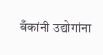बँकांनी उद्योगांना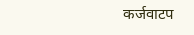कर्जवाटप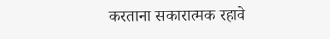करताना सकारात्मक रहावे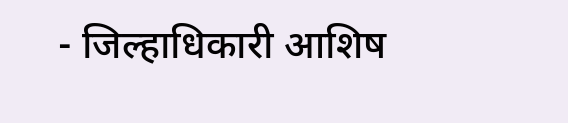- जिल्हाधिकारी आशिष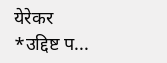येरेकर *उद्दिष्ट प...